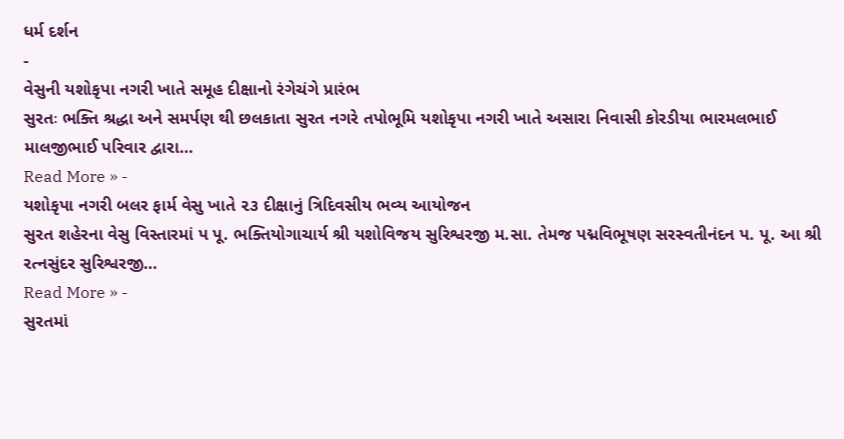ધર્મ દર્શન
-
વેસુની યશોકૃપા નગરી ખાતે સમૂહ દીક્ષાનો રંગેચંગે પ્રારંભ
સુરતઃ ભક્તિ શ્રદ્ધા અને સમર્પણ થી છલકાતા સુરત નગરે તપોભૂમિ યશોકૃપા નગરી ખાતે અસારા નિવાસી કોરડીયા ભારમલભાઈ માલજીભાઈ પરિવાર દ્વારા…
Read More » -
યશોકૃપા નગરી બલર ફાર્મ વેસુ ખાતે ૨૩ દીક્ષાનું ત્રિદિવસીય ભવ્ય આયોજન
સુરત શહેરના વેસુ વિસ્તારમાં પ પૂ. ભક્તિયોગાચાર્ય શ્રી યશોવિજય સુરિશ્વરજી મ.સા. તેમજ પદ્મવિભૂષણ સરસ્વતીનંદન પ. પૂ. આ શ્રી રત્નસુંદર સુરિશ્વરજી…
Read More » -
સુરતમાં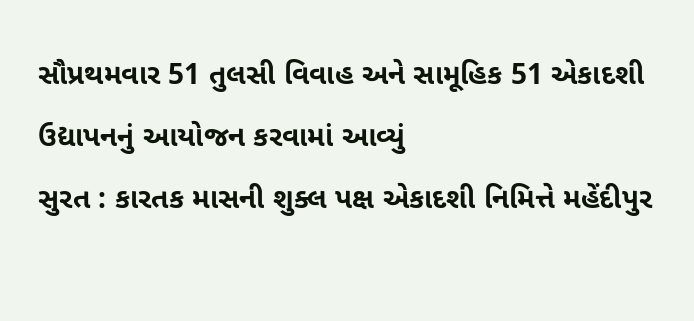સૌપ્રથમવાર 51 તુલસી વિવાહ અને સામૂહિક 51 એકાદશી ઉદ્યાપનનું આયોજન કરવામાં આવ્યું
સુરત : કારતક માસની શુક્લ પક્ષ એકાદશી નિમિત્તે મહેંદીપુર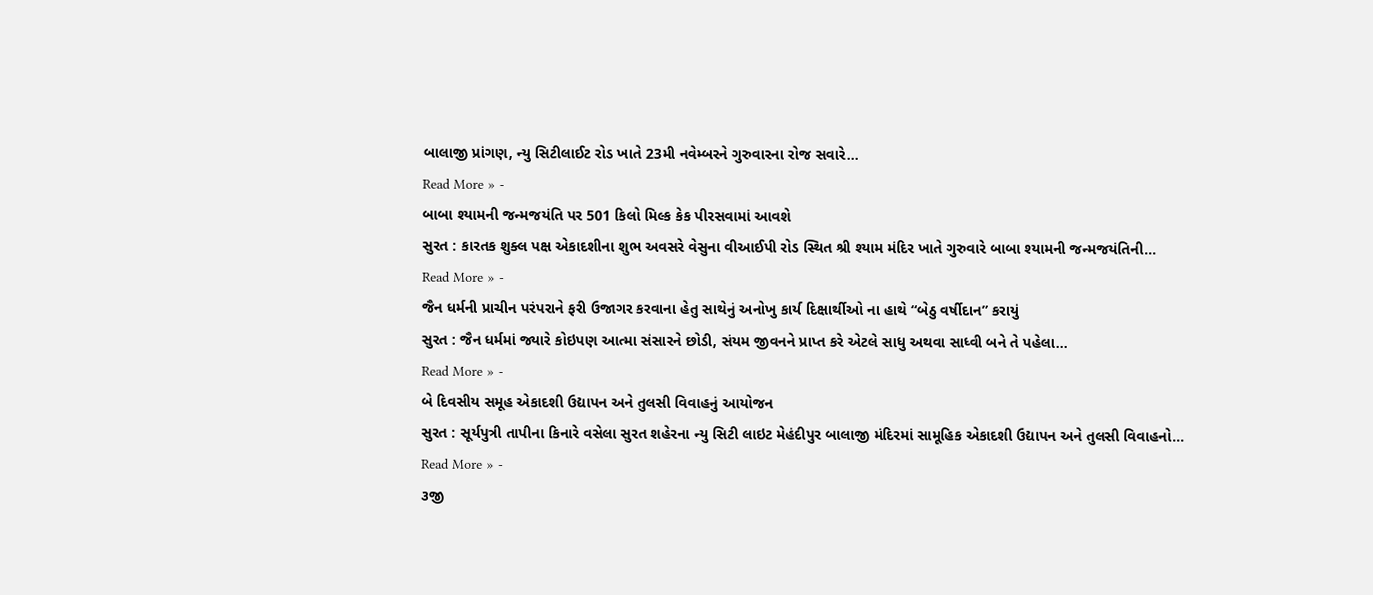બાલાજી પ્રાંગણ, ન્યુ સિટીલાઈટ રોડ ખાતે 23મી નવેમ્બરને ગુરુવારના રોજ સવારે…
Read More » -
બાબા શ્યામની જન્મજયંતિ પર 501 કિલો મિલ્ક કેક પીરસવામાં આવશે
સુરત : કારતક શુક્લ પક્ષ એકાદશીના શુભ અવસરે વેસુના વીઆઈપી રોડ સ્થિત શ્રી શ્યામ મંદિર ખાતે ગુરુવારે બાબા શ્યામની જન્મજયંતિની…
Read More » -
જૈન ધર્મની પ્રાચીન પરંપરાને ફરી ઉજાગર કરવાના હેતુ સાથેનું અનોખુ કાર્ય દિક્ષાર્થીઓ ના હાથે “બેઠુ વર્ષીદાન” કરાયું
સુરત : જૈન ધર્મમાં જ્યારે કોઇપણ આત્મા સંસારને છોડી, સંયમ જીવનને પ્રાપ્ત કરે એટલે સાધુ અથવા સાધ્વી બને તે પહેલા…
Read More » -
બે દિવસીય સમૂહ એકાદશી ઉદ્યાપન અને તુલસી વિવાહનું આયોજન
સુરત : સૂર્યપુત્રી તાપીના કિનારે વસેલા સુરત શહેરના ન્યુ સિટી લાઇટ મેહંદીપુર બાલાજી મંદિરમાં સામૂહિક એકાદશી ઉદ્યાપન અને તુલસી વિવાહનો…
Read More » -
૩જી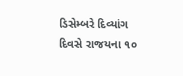ડિસેમ્બરે દિવ્યાંગ દિવસે રાજયના ૧૦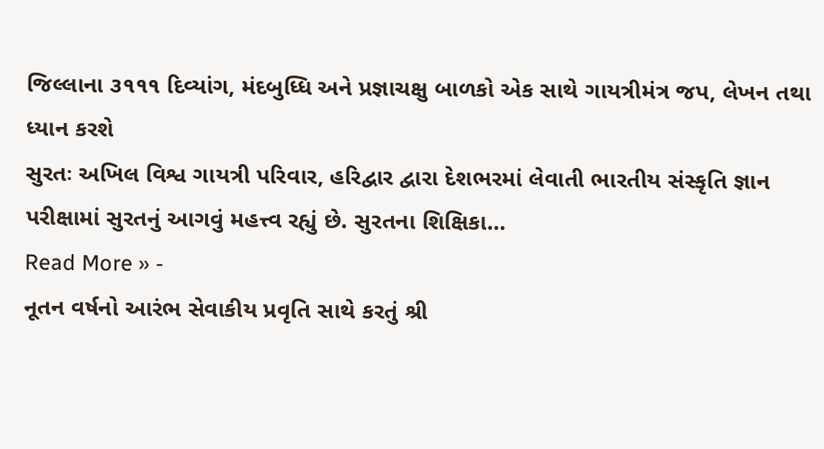જિલ્લાના ૩૧૧૧ દિવ્યાંગ, મંદબુધ્ધિ અને પ્રજ્ઞાચક્ષુ બાળકો એક સાથે ગાયત્રીમંત્ર જપ, લેખન તથા ધ્યાન કરશે
સુરતઃ અખિલ વિશ્વ ગાયત્રી પરિવાર, હરિદ્વાર દ્વારા દેશભરમાં લેવાતી ભારતીય સંસ્કૃતિ જ્ઞાન પરીક્ષામાં સુરતનું આગવું મહત્ત્વ રહ્યું છે. સુરતના શિક્ષિકા…
Read More » -
નૂતન વર્ષનો આરંભ સેવાકીય પ્રવૃતિ સાથે કરતું શ્રી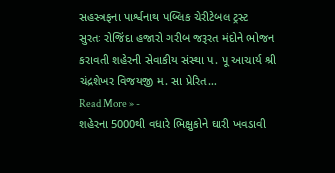સહસ્ત્રફના પાર્શ્વનાથ પબ્લિક ચેરીટેબલ ટ્રસ્ટ
સુરતઃ રોજિંદા હજારો ગરીબ જરૂરત મંદોને ભોજન કરાવતી શહેરની સેવાકીય સંસ્થા પ. પૂ આચાર્ય શ્રી ચંદ્રશેખર વિજયજી મ. સા પ્રેરિત…
Read More » -
શહેરના 5000થી વધારે ભિક્ષુકોને ઘારી ખવડાવી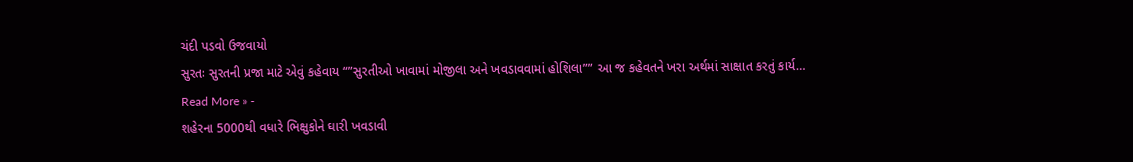ચંદી પડવો ઉજવાયો
સુરતઃ સુરતની પ્રજા માટે એવું કહેવાય “”સુરતીઓ ખાવામાં મોજીલા અને ખવડાવવામાં હોશિલા”” આ જ કહેવતને ખરા અર્થમાં સાક્ષાત કરતું કાર્ય…
Read More » -
શહેરના 5000થી વધારે ભિક્ષુકોને ઘારી ખવડાવી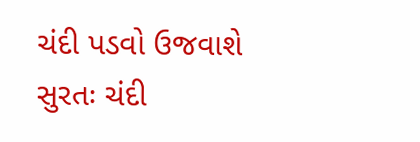ચંદી પડવો ઉજવાશે
સુરતઃ ચંદી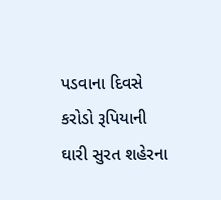પડવાના દિવસે કરોડો રૂપિયાની ઘારી સુરત શહેરના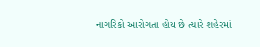નાગરિકો આરોગતા હોય છે ત્યારે શહેરમાં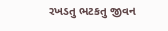રખડતુ ભટકતુ જીવન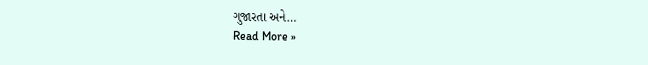ગુજારતા અને…
Read More »